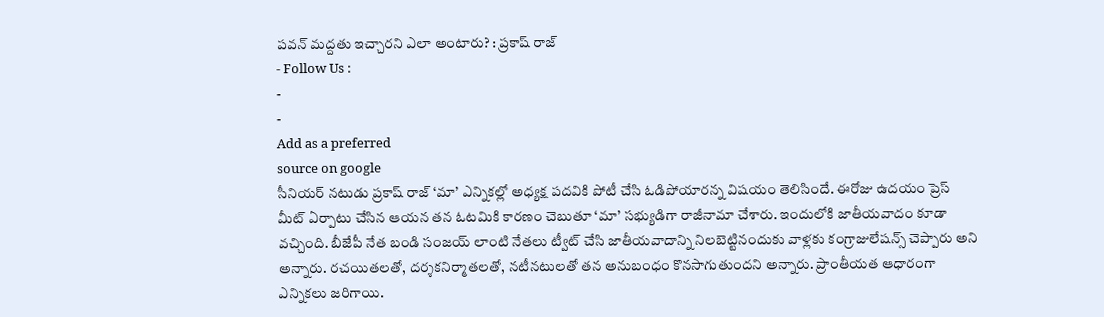పవన్ మద్దతు ఇచ్చారని ఎలా అంటారు? : ప్రకాష్ రాజ్
- Follow Us :
-
-
Add as a preferred
source on google
సీనియర్ నటుడు ప్రకాష్ రాజ్ ‘మా’ ఎన్నికల్లో అధ్యక్ష పదవికి పోటీ చేసి ఓడిపోయారన్న విషయం తెలిసిందే. ఈరోజు ఉదయం ప్రెస్ మీట్ ఏర్పాటు చేసిన ఆయన తన ఓటమికి కారణం చెబుతూ ‘మా’ సభ్యుడిగా రాజీనామా చేశారు. ఇందులోకి జాతీయవాదం కూడా వచ్చింది. బీజేపీ నేత బండి సంజయ్ లాంటి నేతలు ట్వీట్ చేసి జాతీయవాదాన్ని నిలబెట్టినందుకు వాళ్లకు కంగ్రాజులేషన్స్ చెప్పారు అని అన్నారు. రచయితలతో, దర్శకనిర్మాతలతో, నటీనటులతో తన అనుబంధం కొనసాగుతుందని అన్నారు. ప్రాంతీయత ఆధారంగా ఎన్నికలు జరిగాయి.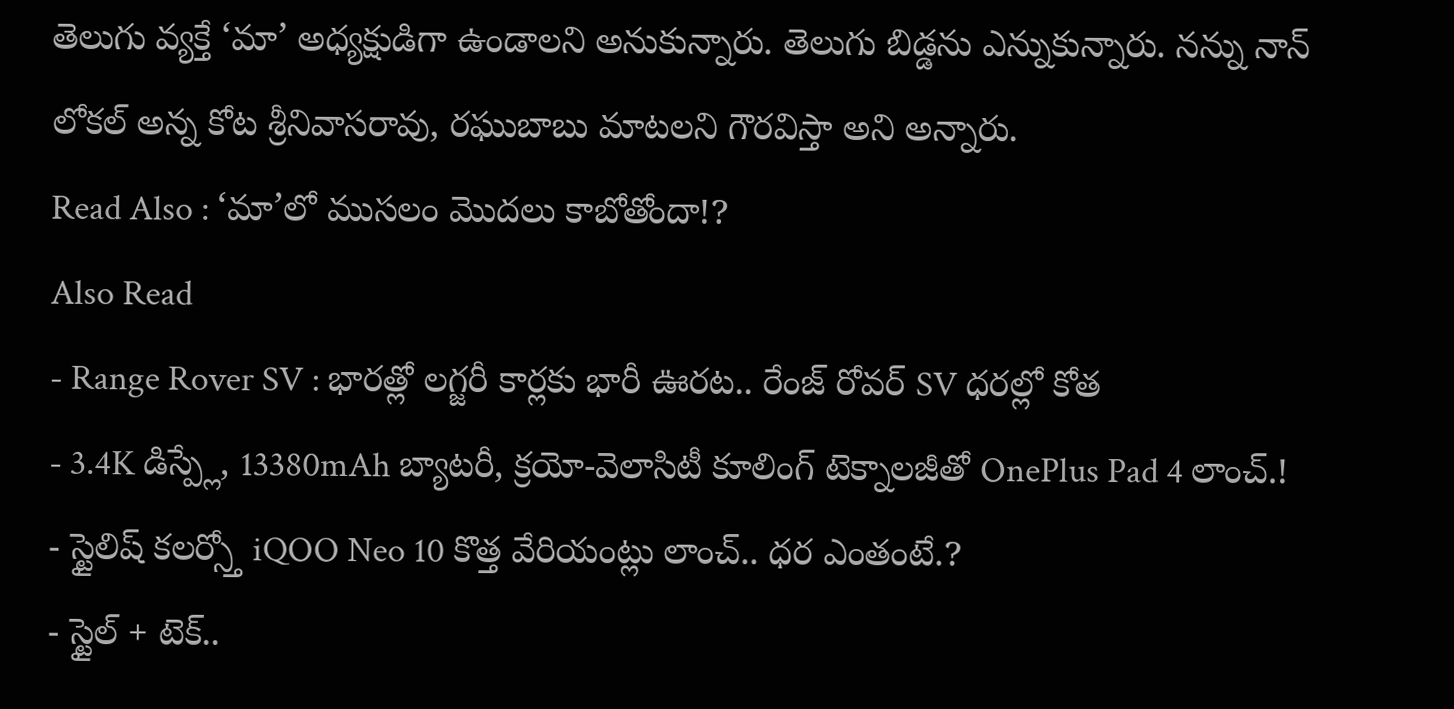తెలుగు వ్యక్తే ‘మా’ అధ్యక్షుడిగా ఉండాలని అనుకున్నారు. తెలుగు బిడ్డను ఎన్నుకున్నారు. నన్ను నాన్ లోకల్ అన్న కోట శ్రీనివాసరావు, రఘుబాబు మాటలని గౌరవిస్తా అని అన్నారు.
Read Also : ‘మా’లో ముసలం మొదలు కాబోతోందా!?
Also Read
- Range Rover SV : భారత్లో లగ్జరీ కార్లకు భారీ ఊరట.. రేంజ్ రోవర్ SV ధరల్లో కోత
- 3.4K డిస్ప్లే, 13380mAh బ్యాటరీ, క్రయో-వెలాసిటీ కూలింగ్ టెక్నాలజీతో OnePlus Pad 4 లాంచ్.!
- స్టైలిష్ కలర్స్తో iQOO Neo 10 కొత్త వేరియంట్లు లాంచ్.. ధర ఎంతంటే.?
- స్టైల్ + టెక్..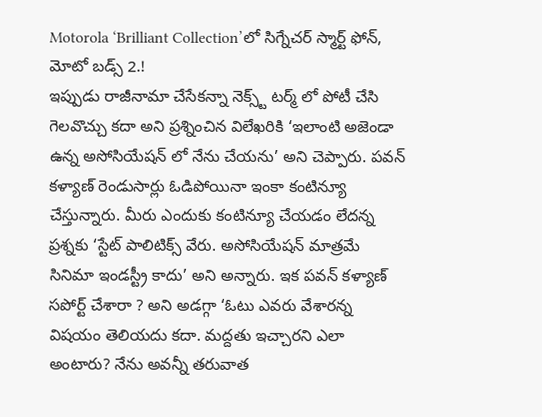Motorola ‘Brilliant Collection’లో సిగ్నేచర్ స్మార్ట్ ఫోన్, మోటో బడ్స్ 2.!
ఇప్పుడు రాజీనామా చేసేకన్నా నెక్స్ట్ టర్మ్ లో పోటీ చేసి గెలవొచ్చు కదా అని ప్రశ్నించిన విలేఖరికి ‘ఇలాంటి అజెండా ఉన్న అసోసియేషన్ లో నేను చేయను’ అని చెప్పారు. పవన్ కళ్యాణ్ రెండుసార్లు ఓడిపోయినా ఇంకా కంటిన్యూ చేస్తున్నారు. మీరు ఎందుకు కంటిన్యూ చేయడం లేదన్న ప్రశ్నకు ‘స్టేట్ పాలిటిక్స్ వేరు. అసోసియేషన్ మాత్రమే సినిమా ఇండస్ట్రీ కాదు’ అని అన్నారు. ఇక పవన్ కళ్యాణ్ సపోర్ట్ చేశారా ? అని అడగ్గా ‘ఓటు ఎవరు వేశారన్న విషయం తెలియదు కదా. మద్దతు ఇచ్చారని ఎలా అంటారు? నేను అవన్నీ తరువాత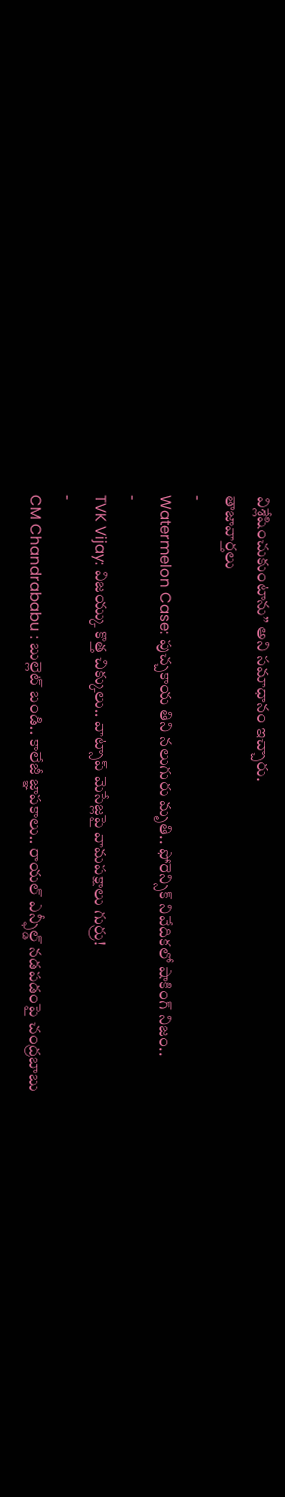విశ్లేషించుకుంటాను” అని సమాధానం ఇచ్చారు.
తాజావార్తలు
-
Watermelon Case: పుచ్చకాయ తిని నలుగురు మృతి.. ఫోరెన్సిక్ నివేదికలో షాకింగ్ నిజం..
-
TVK Vijay: విజయ్కు కొత్త చిక్కులు.. వాట్సాప్ మెసేజ్లపై వామపక్షాలు గుర్రు!
-
CM Chandrababu : బుల్లెట్ బండి.. కాలేజీ జ్ఞాపకాలు.. రాయల్ ఎన్ఫీల్డ్ నడపడంపై చంద్రబాబు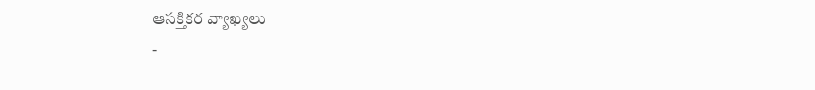ఆసక్తికర వ్యాఖ్యలు
-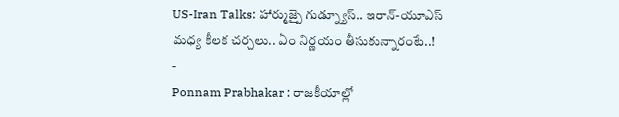US-Iran Talks: హార్ముజ్పై గుడ్న్యూస్.. ఇరాన్-యూఎస్ మధ్య కీలక చర్చలు.. ఏం నిర్ణయం తీసుకున్నారంటే..!
-
Ponnam Prabhakar : రాజకీయాల్లో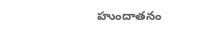హుందాతనం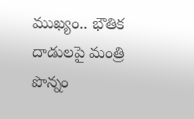ముఖ్యం.. భౌతిక దాడులపై మంత్రి పొన్నం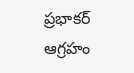ప్రభాకర్ ఆగ్రహం